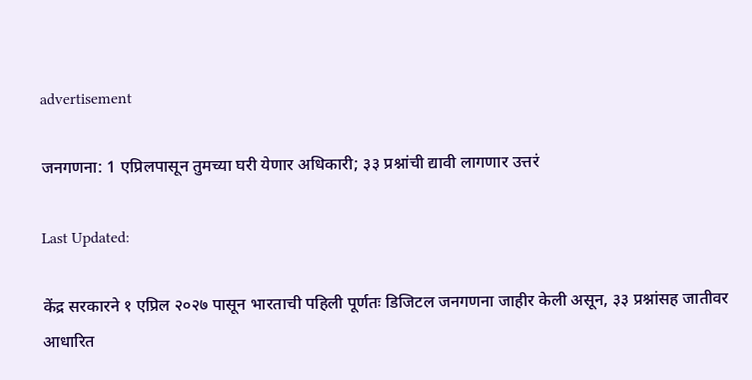advertisement

जनगणना: 1 एप्रिलपासून तुमच्या घरी येणार अधिकारी; ३३ प्रश्नांची द्यावी लागणार उत्तरं

Last Updated:

केंद्र सरकारने १ एप्रिल २०२७ पासून भारताची पहिली पूर्णतः डिजिटल जनगणना जाहीर केली असून, ३३ प्रश्नांसह जातीवर आधारित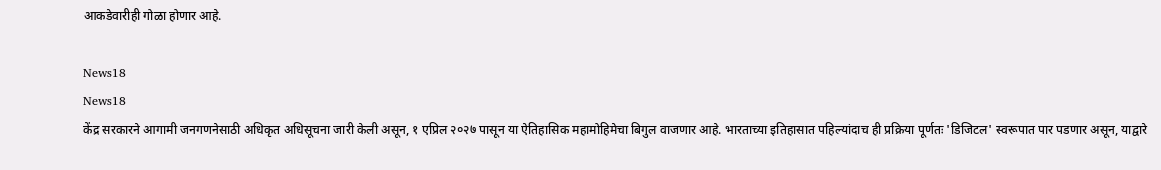आकडेवारीही गोळा होणार आहे.

News18
News18
केंद्र सरकारने आगामी जनगणनेसाठी अधिकृत अधिसूचना जारी केली असून, १ एप्रिल २०२७ पासून या ऐतिहासिक महामोहिमेचा बिगुल वाजणार आहे. भारताच्या इतिहासात पहिल्यांदाच ही प्रक्रिया पूर्णतः 'डिजिटल' स्वरूपात पार पडणार असून, याद्वारे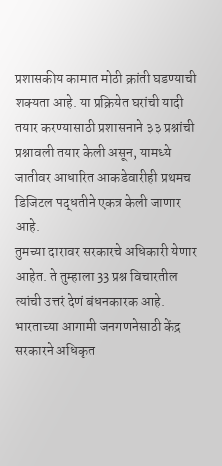प्रशासकीय कामात मोठी क्रांती घडण्याची शक्यता आहे. या प्रक्रियेत घरांची यादी तयार करण्यासाठी प्रशासनाने ३३ प्रश्नांची प्रश्नावली तयार केली असून, यामध्ये जातीवर आधारित आकडेवारीही प्रथमच डिजिटल पद्धतीने एकत्र केली जाणार आहे.
तुमच्या दारावर सरकारचे अधिकारी येणार आहेत. ते तुम्हाला 33 प्रश्न विचारतील त्यांची उत्तरं देणं बंधनकारक आहे. भारताच्या आगामी जनगणनेसाठी केंद्र सरकारने अधिकृत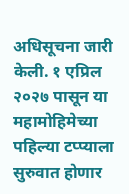अधिसूचना जारी केली. १ एप्रिल २०२७ पासून या महामोहिमेच्या पहिल्या टप्प्याला सुरुवात होणार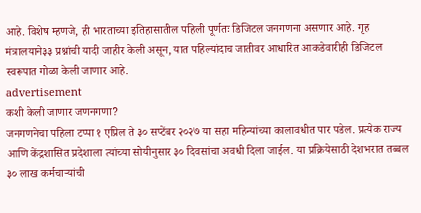आहे. विशेष म्हणजे, ही भारताच्या इतिहासातील पहिली पूर्णतः डिजिटल जनगणना असणार आहे. गृह मंत्रालयाने३३ प्रश्नांची यादी जाहीर केली असून, यात पहिल्यांदाच जातीवर आधारित आकडेवारीही डिजिटल स्वरूपात गोळा केली जाणार आहे.
advertisement
कशी केली जाणार जणनगणा?
जनगणनेचा पहिला टप्पा १ एप्रिल ते ३० सप्टेंबर २०२७ या सहा महिन्यांच्या कालावधीत पार पडेल. प्रत्येक राज्य आणि केंद्रशासित प्रदेशाला त्यांच्या सोयीनुसार ३० दिवसांचा अवधी दिला जाईल. या प्रक्रियेसाठी देशभरात तब्बल ३० लाख कर्मचाऱ्यांची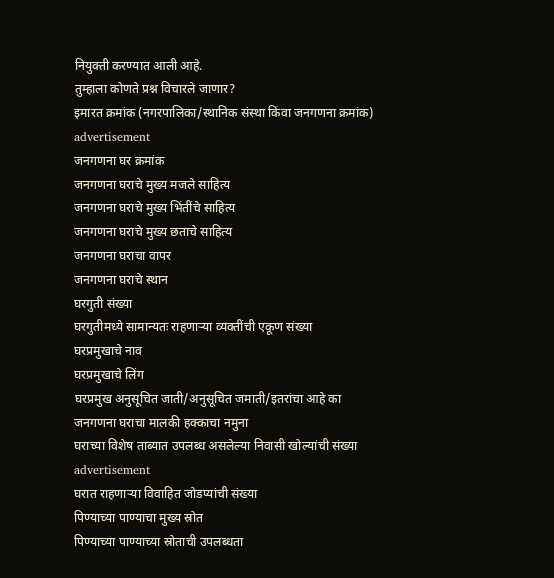नियुक्ती करण्यात आली आहे.
तुम्हाला कोणते प्रश्न विचारले जाणार?
इमारत क्रमांक (नगरपालिका/स्थानिक संस्था किंवा जनगणना क्रमांक)
advertisement
जनगणना घर क्रमांक
जनगणना घराचे मुख्य मजले साहित्य
जनगणना घराचे मुख्य भिंतींचे साहित्य
जनगणना घराचे मुख्य छताचे साहित्य
जनगणना घराचा वापर
जनगणना घराचे स्थान
घरगुती संख्या
घरगुतीमध्ये सामान्यतः राहणाऱ्या व्यक्तींची एकूण संख्या
घरप्रमुखाचे नाव
घरप्रमुखाचे लिंग
घरप्रमुख अनुसूचित जाती/अनुसूचित जमाती/इतरांचा आहे का
जनगणना घराचा मालकी हक्काचा नमुना
घराच्या विशेष ताब्यात उपलब्ध असलेल्या निवासी खोल्यांची संख्या
advertisement
घरात राहणाऱ्या विवाहित जोडप्यांची संख्या
पिण्याच्या पाण्याचा मुख्य स्रोत
पिण्याच्या पाण्याच्या स्रोताची उपलब्धता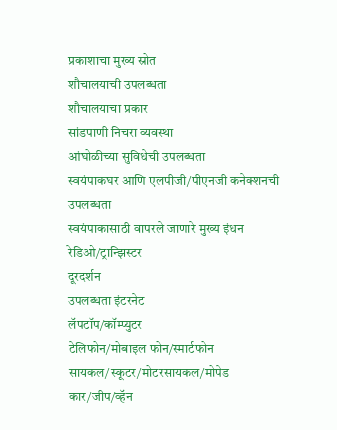प्रकाशाचा मुख्य स्रोत
शौचालयाची उपलब्धता
शौचालयाचा प्रकार
सांडपाणी निचरा व्यवस्था
आंघोळीच्या सुविधेची उपलब्धता
स्वयंपाकघर आणि एलपीजी/पीएनजी कनेक्शनची उपलब्धता
स्वयंपाकासाठी वापरले जाणारे मुख्य इंधन
रेडिओ/ट्रान्झिस्टर
दूरदर्शन
उपलब्धता इंटरनेट
लॅपटॉप/कॉम्प्युटर
टेलिफोन/मोबाइल फोन/स्मार्टफोन
सायकल/स्कूटर/मोटरसायकल/मोपेड
कार/जीप/व्हॅन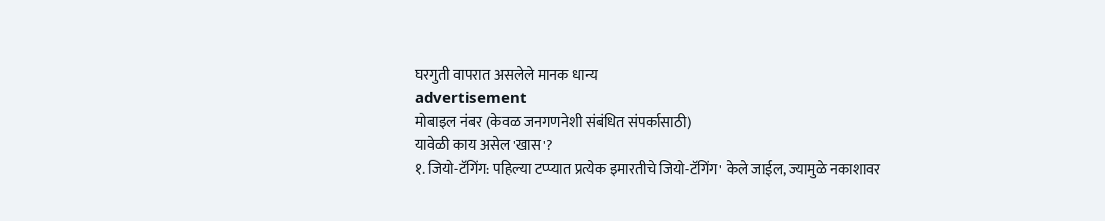घरगुती वापरात असलेले मानक धान्य
advertisement
मोबाइल नंबर (केवळ जनगणनेशी संबंधित संपर्कासाठी)
यावेळी काय असेल 'खास'?
१. जियो-टॅगिंग: पहिल्या टप्प्यात प्रत्येक इमारतीचे जियो-टॅगिंग' केले जाईल, ज्यामुळे नकाशावर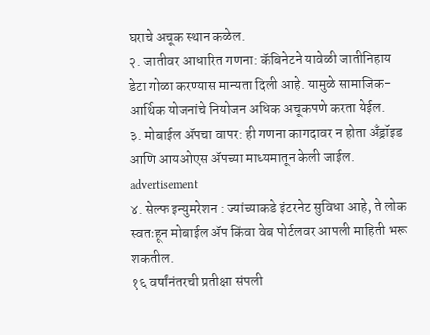घराचे अचूक स्थान कळेल.
२. जातीवर आधारित गणना: कॅबिनेटने यावेळी जातीनिहाय डेटा गोळा करण्यास मान्यता दिली आहे. यामुळे सामाजिक-आर्थिक योजनांचे नियोजन अधिक अचूकपणे करता येईल.
३. मोबाईल ॲपचा वापर: ही गणना कागदावर न होता अँड्रॉइड आणि आयओएस ॲपच्या माध्यमातून केली जाईल.
advertisement
४. सेल्फ इन्युमरेशन : ज्यांच्याकडे इंटरनेट सुविधा आहे, ते लोक स्वतःहून मोबाईल ॲप किंवा वेब पोर्टलवर आपली माहिती भरू शकतील.
१६ वर्षांनंतरची प्रतीक्षा संपली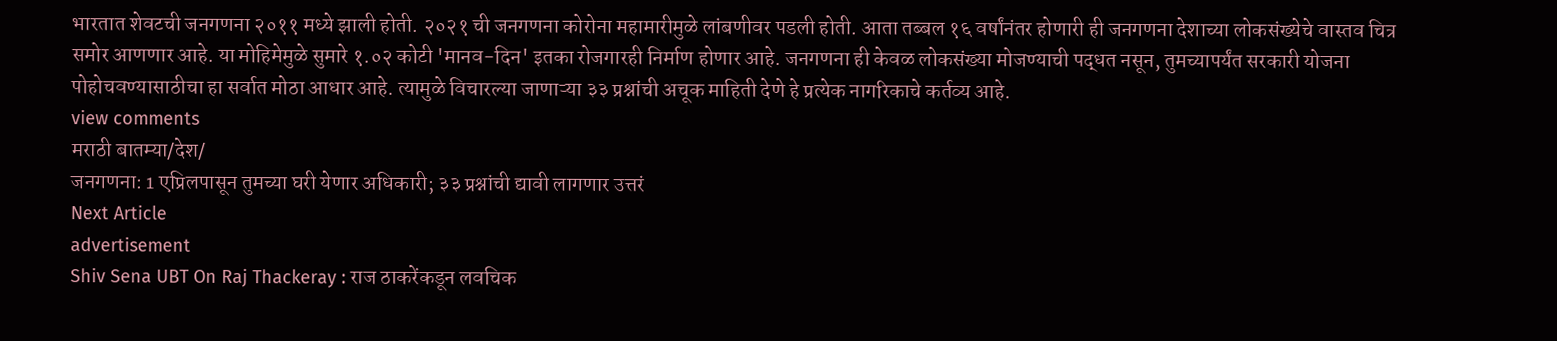भारतात शेवटची जनगणना २०११ मध्ये झाली होती. २०२१ ची जनगणना कोरोना महामारीमुळे लांबणीवर पडली होती. आता तब्बल १६ वर्षांनंतर होणारी ही जनगणना देशाच्या लोकसंख्येचे वास्तव चित्र समोर आणणार आहे. या मोहिमेमुळे सुमारे १.०२ कोटी 'मानव-दिन' इतका रोजगारही निर्माण होणार आहे. जनगणना ही केवळ लोकसंख्या मोजण्याची पद्धत नसून, तुमच्यापर्यंत सरकारी योजना पोहोचवण्यासाठीचा हा सर्वात मोठा आधार आहे. त्यामुळे विचारल्या जाणाऱ्या ३३ प्रश्नांची अचूक माहिती देणे हे प्रत्येक नागरिकाचे कर्तव्य आहे.
view comments
मराठी बातम्या/देश/
जनगणना: 1 एप्रिलपासून तुमच्या घरी येणार अधिकारी; ३३ प्रश्नांची द्यावी लागणार उत्तरं
Next Article
advertisement
Shiv Sena UBT On Raj Thackeray : राज ठाकरेंकडून लवचिक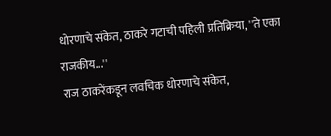धोरणाचे संकेत, ठाकरे गटाची पहिली प्रतिक्रिया, ''ते एका राजकीय...''
राज ठाकरेंकडून लवचिक धोरणाचे संकेत,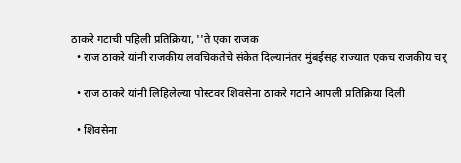ठाकरे गटाची पहिली प्रतिक्रिया, ''ते एका राजक
  • राज ठाकरे यांनी राजकीय लवचिकतेचे संकेत दिल्यानंतर मुंबईसह राज्यात एकच राजकीय चर्

  • राज ठाकरे यांनी लिहिलेल्या पोस्टवर शिवसेना ठाकरे गटाने आपली प्रतिक्रिया दिली

  • शिवसेना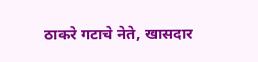ठाकरे गटाचे नेते, खासदार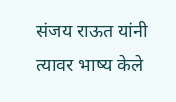संजय राऊत यांनी त्यावर भाष्य केले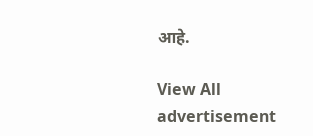आहे.

View All
advertisement